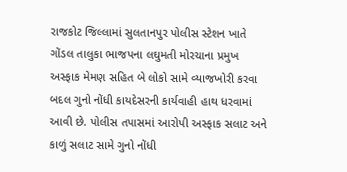રાજકોટ જિલ્લામાં સુલતાનપુર પોલીસ સ્ટેશન ખાતે ગોંડલ તાલુકા ભાજપના લઘુમતી મોરચાના પ્રમુખ અસ્ફાક મેમણ સહિત બે લોકો સામે વ્યાજખોરી કરવા બદલ ગુનો નોંધી કાયદેસરની કાર્યવાહી હાથ ધરવામાં આવી છે. પોલીસ તપાસમાં આરોપી અસ્ફાક સલાટ અને કાળું સલાટ સામે ગુનો નોંધી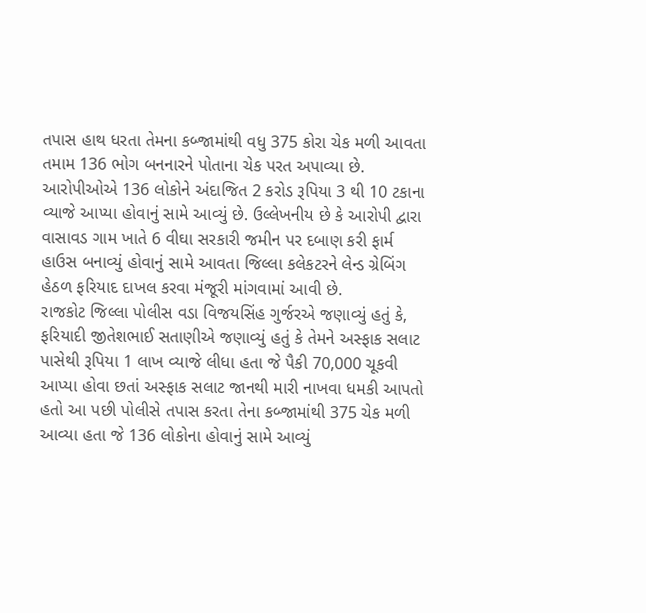તપાસ હાથ ધરતા તેમના કબ્જામાંથી વધુ 375 કોરા ચેક મળી આવતા તમામ 136 ભોગ બનનારને પોતાના ચેક પરત અપાવ્યા છે. આરોપીઓએ 136 લોકોને અંદાજિત 2 કરોડ રૂપિયા 3 થી 10 ટકાના વ્યાજે આપ્યા હોવાનું સામે આવ્યું છે. ઉલ્લેખનીય છે કે આરોપી દ્વારા વાસાવડ ગામ ખાતે 6 વીઘા સરકારી જમીન પર દબાણ કરી ફાર્મ હાઉસ બનાવ્યું હોવાનું સામે આવતા જિલ્લા કલેકટરને લેન્ડ ગ્રેબિંગ હેઠળ ફરિયાદ દાખલ કરવા મંજૂરી માંગવામાં આવી છે.
રાજકોટ જિલ્લા પોલીસ વડા વિજયસિંહ ગુર્જરએ જણાવ્યું હતું કે, ફરિયાદી જીતેશભાઈ સતાણીએ જણાવ્યું હતું કે તેમને અસ્ફાક સલાટ પાસેથી રૂપિયા 1 લાખ વ્યાજે લીધા હતા જે પૈકી 70,000 ચૂકવી આપ્યા હોવા છતાં અસ્ફાક સલાટ જાનથી મારી નાખવા ધમકી આપતો હતો આ પછી પોલીસે તપાસ કરતા તેના કબ્જામાંથી 375 ચેક મળી આવ્યા હતા જે 136 લોકોના હોવાનું સામે આવ્યું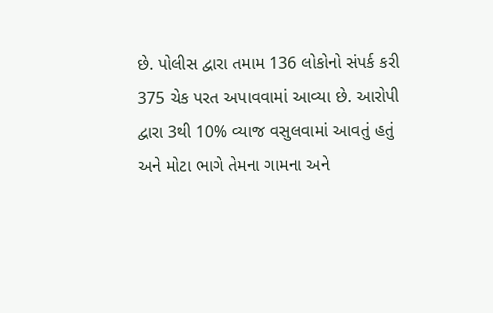છે. પોલીસ દ્વારા તમામ 136 લોકોનો સંપર્ક કરી 375 ચેક પરત અપાવવામાં આવ્યા છે. આરોપી દ્વારા 3થી 10% વ્યાજ વસુલવામાં આવતું હતું અને મોટા ભાગે તેમના ગામના અને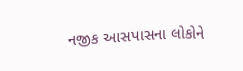નજીક આસપાસના લોકોને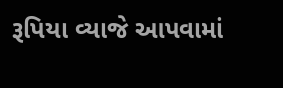રૂપિયા વ્યાજે આપવામાં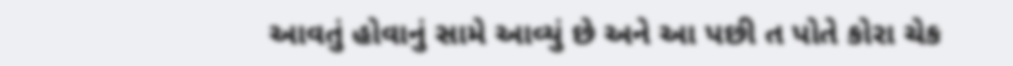આવતું હોવાનું સામે આવ્યું છે અને આ પછી ત પોતે કોરા ચેક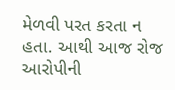મેળવી પરત કરતા ન હતા. આથી આજ રોજ આરોપીની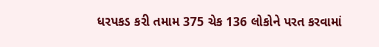ધરપકડ કરી તમામ 375 ચેક 136 લોકોને પરત કરવામાં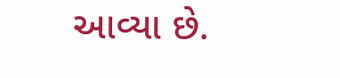આવ્યા છે.